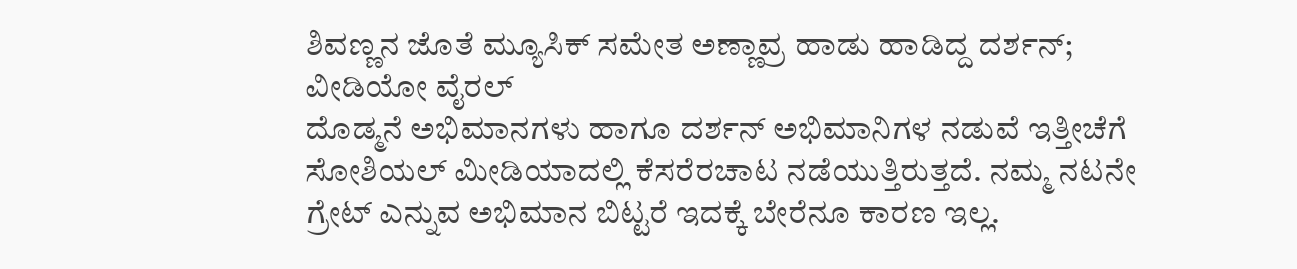ಶಿವಣ್ಣನ ಜೊತೆ ಮ್ಯೂಸಿಕ್ ಸಮೇತ ಅಣ್ಣಾವ್ರ ಹಾಡು ಹಾಡಿದ್ದ ದರ್ಶನ್; ವೀಡಿಯೋ ವೈರಲ್
ದೊಡ್ಮನೆ ಅಭಿಮಾನಗಳು ಹಾಗೂ ದರ್ಶನ್ ಅಭಿಮಾನಿಗಳ ನಡುವೆ ಇತ್ತೀಚೆಗೆ ಸೋಶಿಯಲ್ ಮೀಡಿಯಾದಲ್ಲಿ ಕೆಸರೆರಚಾಟ ನಡೆಯುತ್ತಿರುತ್ತದೆ. ನಮ್ಮ ನಟನೇ ಗ್ರೇಟ್ ಎನ್ನುವ ಅಭಿಮಾನ ಬಿಟ್ಟರೆ ಇದಕ್ಕೆ ಬೇರೆನೂ ಕಾರಣ ಇಲ್ಲ.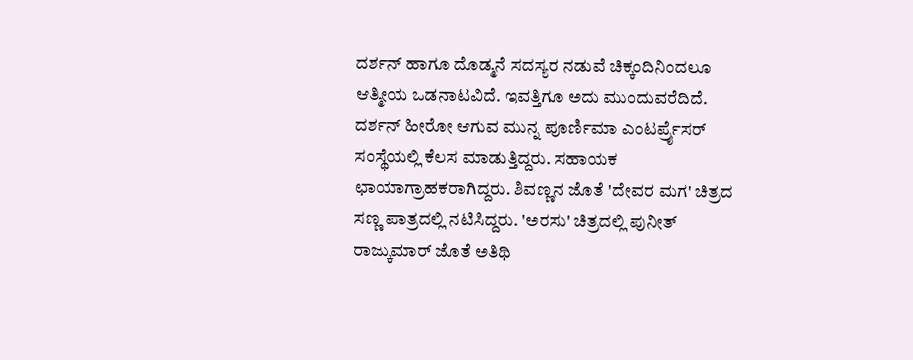ದರ್ಶನ್ ಹಾಗೂ ದೊಡ್ಮನೆ ಸದಸ್ಯರ ನಡುವೆ ಚಿಕ್ಕಂದಿನಿಂದಲೂ ಆತ್ಮೀಯ ಒಡನಾಟವಿದೆ. ಇವತ್ತಿಗೂ ಅದು ಮುಂದುವರೆದಿದೆ.
ದರ್ಶನ್ ಹೀರೋ ಆಗುವ ಮುನ್ನ ಪೂರ್ಣಿಮಾ ಎಂಟರ್ಪ್ರೈಸರ್ ಸಂಸ್ಥೆಯಲ್ಲಿ ಕೆಲಸ ಮಾಡುತ್ತಿದ್ದರು. ಸಹಾಯಕ ಛಾಯಾಗ್ರಾಹಕರಾಗಿದ್ದರು. ಶಿವಣ್ಣನ ಜೊತೆ 'ದೇವರ ಮಗ' ಚಿತ್ರದ ಸಣ್ಣ ಪಾತ್ರದಲ್ಲಿ ನಟಿಸಿದ್ದರು. 'ಅರಸು' ಚಿತ್ರದಲ್ಲಿ ಪುನೀತ್ ರಾಜ್ಕುಮಾರ್ ಜೊತೆ ಅತಿಥಿ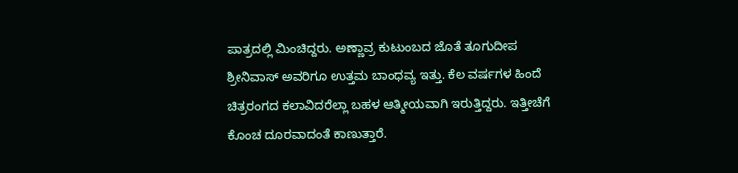ಪಾತ್ರದಲ್ಲಿ ಮಿಂಚಿದ್ದರು. ಅಣ್ಣಾವ್ರ ಕುಟುಂಬದ ಜೊತೆ ತೂಗುದೀಪ ಶ್ರೀನಿವಾಸ್ ಅವರಿಗೂ ಉತ್ತಮ ಬಾಂಧವ್ಯ ಇತ್ತು. ಕೆಲ ವರ್ಷಗಳ ಹಿಂದೆ ಚಿತ್ರರಂಗದ ಕಲಾವಿದರೆಲ್ಲಾ ಬಹಳ ಆತ್ಮೀಯವಾಗಿ ಇರುತ್ತಿದ್ದರು. ಇತ್ತೀಚೆಗೆ ಕೊಂಚ ದೂರವಾದಂತೆ ಕಾಣುತ್ತಾರೆ.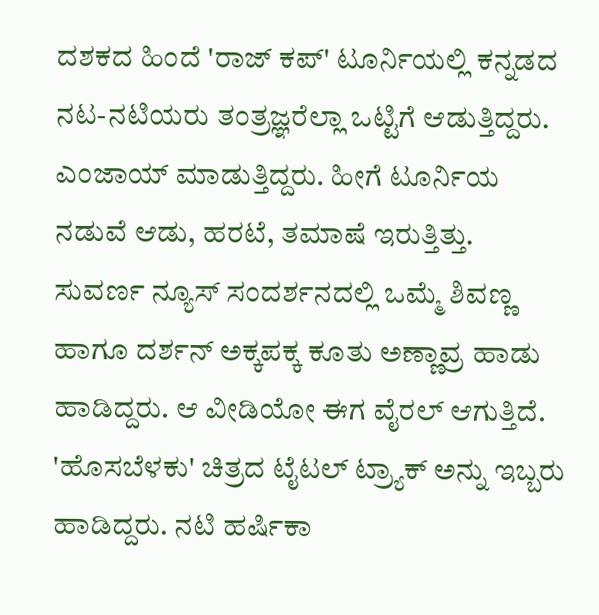ದಶಕದ ಹಿಂದೆ 'ರಾಜ್ ಕಪ್' ಟೂರ್ನಿಯಲ್ಲಿ ಕನ್ನಡದ ನಟ-ನಟಿಯರು ತಂತ್ರಜ್ಞರೆಲ್ಲಾ ಒಟ್ಟಿಗೆ ಆಡುತ್ತಿದ್ದರು. ಎಂಜಾಯ್ ಮಾಡುತ್ತಿದ್ದರು. ಹೀಗೆ ಟೂರ್ನಿಯ ನಡುವೆ ಆಡು, ಹರಟೆ, ತಮಾಷೆ ಇರುತ್ತಿತ್ತು. ಸುವರ್ಣ ನ್ಯೂಸ್ ಸಂದರ್ಶನದಲ್ಲಿ ಒಮ್ಮೆ ಶಿವಣ್ಣ ಹಾಗೂ ದರ್ಶನ್ ಅಕ್ಕಪಕ್ಕ ಕೂತು ಅಣ್ಣಾವ್ರ ಹಾಡು ಹಾಡಿದ್ದರು. ಆ ವೀಡಿಯೋ ಈಗ ವೈರಲ್ ಆಗುತ್ತಿದೆ.
'ಹೊಸಬೆಳಕು' ಚಿತ್ರದ ಟೈಟಲ್ ಟ್ರ್ಯಾಕ್ ಅನ್ನು ಇಬ್ಬರು ಹಾಡಿದ್ದರು. ನಟಿ ಹರ್ಷಿಕಾ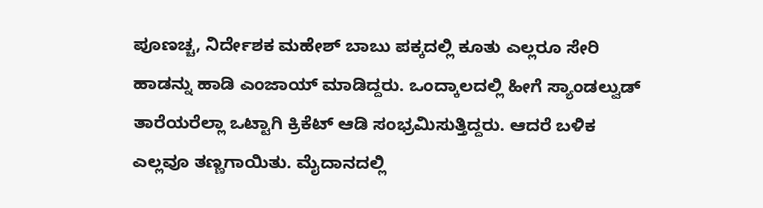ಪೂಣಚ್ಚ, ನಿರ್ದೇಶಕ ಮಹೇಶ್ ಬಾಬು ಪಕ್ಕದಲ್ಲಿ ಕೂತು ಎಲ್ಲರೂ ಸೇರಿ ಹಾಡನ್ನು ಹಾಡಿ ಎಂಜಾಯ್ ಮಾಡಿದ್ದರು. ಒಂದ್ಕಾಲದಲ್ಲಿ ಹೀಗೆ ಸ್ಯಾಂಡಲ್ವುಡ್ ತಾರೆಯರೆಲ್ಲಾ ಒಟ್ಟಾಗಿ ಕ್ರಿಕೆಟ್ ಆಡಿ ಸಂಭ್ರಮಿಸುತ್ತಿದ್ದರು. ಆದರೆ ಬಳಿಕ ಎಲ್ಲವೂ ತಣ್ಣಗಾಯಿತು. ಮೈದಾನದಲ್ಲಿ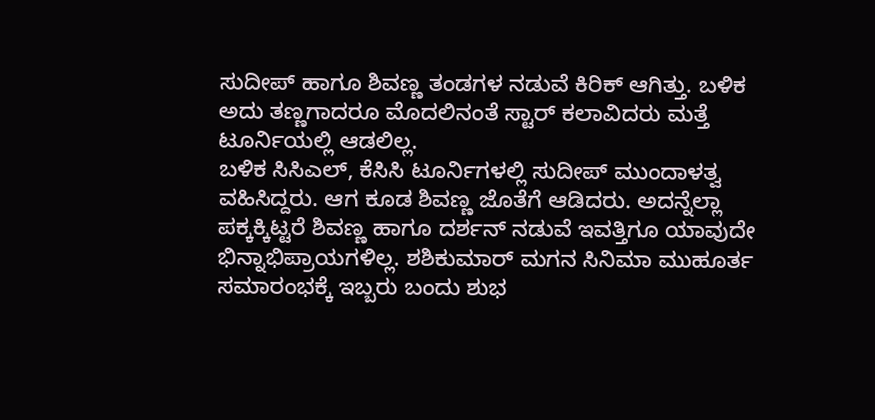ಸುದೀಪ್ ಹಾಗೂ ಶಿವಣ್ಣ ತಂಡಗಳ ನಡುವೆ ಕಿರಿಕ್ ಆಗಿತ್ತು. ಬಳಿಕ ಅದು ತಣ್ಣಗಾದರೂ ಮೊದಲಿನಂತೆ ಸ್ಟಾರ್ ಕಲಾವಿದರು ಮತ್ತೆ ಟೂರ್ನಿಯಲ್ಲಿ ಆಡಲಿಲ್ಲ.
ಬಳಿಕ ಸಿಸಿಎಲ್, ಕೆಸಿಸಿ ಟೂರ್ನಿಗಳಲ್ಲಿ ಸುದೀಪ್ ಮುಂದಾಳತ್ವ ವಹಿಸಿದ್ದರು. ಆಗ ಕೂಡ ಶಿವಣ್ಣ ಜೊತೆಗೆ ಆಡಿದರು. ಅದನ್ನೆಲ್ಲಾ ಪಕ್ಕಕ್ಕಿಟ್ಟರೆ ಶಿವಣ್ಣ ಹಾಗೂ ದರ್ಶನ್ ನಡುವೆ ಇವತ್ತಿಗೂ ಯಾವುದೇ ಭಿನ್ನಾಭಿಪ್ರಾಯಗಳಿಲ್ಲ. ಶಶಿಕುಮಾರ್ ಮಗನ ಸಿನಿಮಾ ಮುಹೂರ್ತ ಸಮಾರಂಭಕ್ಕೆ ಇಬ್ಬರು ಬಂದು ಶುಭ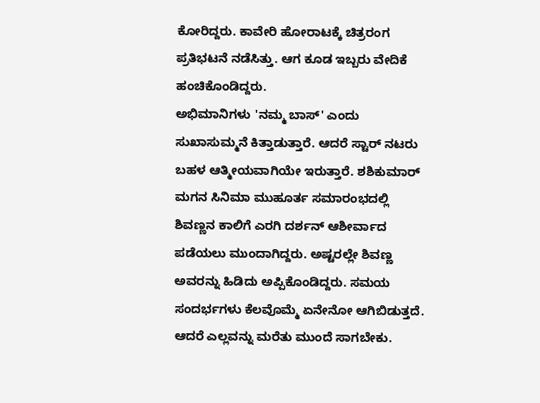ಕೋರಿದ್ದರು. ಕಾವೇರಿ ಹೋರಾಟಕ್ಕೆ ಚಿತ್ರರಂಗ ಪ್ರತಿಭಟನೆ ನಡೆಸಿತ್ತು. ಆಗ ಕೂಡ ಇಬ್ಬರು ವೇದಿಕೆ ಹಂಚಿಕೊಂಡಿದ್ದರು.
ಅಭಿಮಾನಿಗಳು 'ನಮ್ಮ ಬಾಸ್' ಎಂದು ಸುಖಾಸುಮ್ಮನೆ ಕಿತ್ತಾಡುತ್ತಾರೆ. ಆದರೆ ಸ್ಟಾರ್ ನಟರು ಬಹಳ ಆತ್ಮೀಯವಾಗಿಯೇ ಇರುತ್ತಾರೆ. ಶಶಿಕುಮಾರ್ ಮಗನ ಸಿನಿಮಾ ಮುಹೂರ್ತ ಸಮಾರಂಭದಲ್ಲಿ ಶಿವಣ್ಣನ ಕಾಲಿಗೆ ಎರಗಿ ದರ್ಶನ್ ಆಶೀರ್ವಾದ ಪಡೆಯಲು ಮುಂದಾಗಿದ್ದರು. ಅಷ್ಟರಲ್ಲೇ ಶಿವಣ್ಣ ಅವರನ್ನು ಹಿಡಿದು ಅಪ್ಪಿಕೊಂಡಿದ್ದರು. ಸಮಯ ಸಂದರ್ಭಗಳು ಕೆಲವೊಮ್ಮೆ ಏನೇನೋ ಆಗಿಬಿಡುತ್ತದೆ. ಆದರೆ ಎಲ್ಲವನ್ನು ಮರೆತು ಮುಂದೆ ಸಾಗಬೇಕು.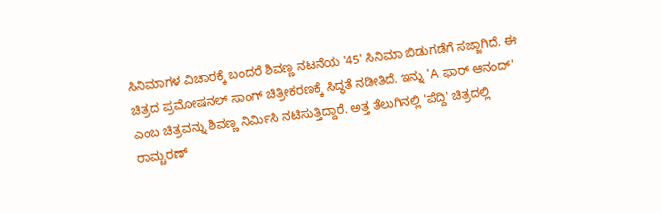ಸಿನಿಮಾಗಳ ವಿಚಾರಕ್ಕೆ ಬಂದರೆ ಶಿವಣ್ಣ ನಟನೆಯ '45' ಸಿನಿಮಾ ಬಿಡುಗಡೆಗೆ ಸಜ್ಜಾಗಿದೆ. ಈ ಚಿತ್ರದ ಪ್ರಮೋಷನಲ್ ಸಾಂಗ್ ಚಿತ್ರೀಕರಣಕ್ಕೆ ಸಿದ್ಧತೆ ನಡೀತಿದೆ. ಇನ್ನು 'A ಫಾರ್ ಆನಂದ್' ಎಂಬ ಚಿತ್ರವನ್ನು ಶಿವಣ್ಣ ನಿರ್ಮಿಸಿ ನಟಿಸುತ್ತಿದ್ದಾರೆ. ಅತ್ತ ತೆಲುಗಿನಲ್ಲಿ 'ಪೆದ್ದಿ' ಚಿತ್ರದಲ್ಲಿ ರಾಮ್ಚರಣ್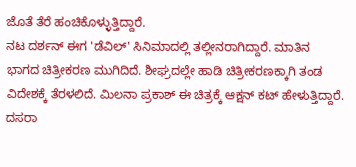ಜೊತೆ ತೆರೆ ಹಂಚಿಕೊಳ್ಳುತ್ತಿದ್ದಾರೆ.
ನಟ ದರ್ಶನ್ ಈಗ 'ಡೆವಿಲ್' ಸಿನಿಮಾದಲ್ಲಿ ತಲ್ಲೀನರಾಗಿದ್ದಾರೆ. ಮಾತಿನ ಭಾಗದ ಚಿತ್ರೀಕರಣ ಮುಗಿದಿದೆ. ಶೀಘ್ರದಲ್ಲೇ ಹಾಡಿ ಚಿತ್ರೀಕರಣಕ್ಕಾಗಿ ತಂಡ ವಿದೇಶಕ್ಕೆ ತೆರಳಲಿದೆ. ಮಿಲನಾ ಪ್ರಕಾಶ್ ಈ ಚಿತ್ರಕ್ಕೆ ಆಕ್ಷನ್ ಕಟ್ ಹೇಳುತ್ತಿದ್ದಾರೆ. ದಸರಾ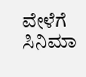ವೇಳೆಗೆ ಸಿನಿಮಾ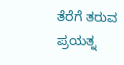ತೆರೆಗೆ ತರುವ ಪ್ರಯತ್ನ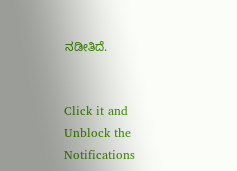ನಡೀತಿದೆ.


Click it and Unblock the Notifications